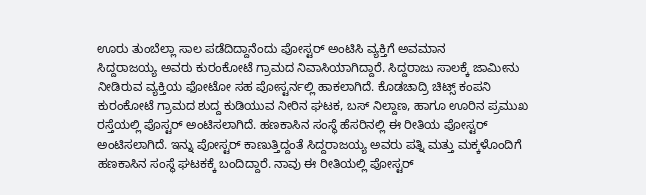ಊರು ತುಂಬೆಲ್ಲಾ ಸಾಲ ಪಡೆದಿದ್ದಾನೆಂದು ಪೋಸ್ಟರ್ ಅಂಟಿಸಿ ವ್ಯಕ್ತಿಗೆ ಅವಮಾನ
ಸಿದ್ದರಾಜಯ್ಯ ಅವರು ಕುರಂಕೋಟೆ ಗ್ರಾಮದ ನಿವಾಸಿಯಾಗಿದ್ದಾರೆ. ಸಿದ್ದರಾಜು ಸಾಲಕ್ಕೆ ಜಾಮೀನು ನೀಡಿರುವ ವ್ಯಕ್ತಿಯ ಫೋಟೋ ಸಹ ಪೋಸ್ಟರ್ನಲ್ಲಿ ಹಾಕಲಾಗಿದೆ. ಕೊಡಚಾದ್ರಿ ಚಿಟ್ಸ್ ಕಂಪನಿ ಕುರಂಕೋಟೆ ಗ್ರಾಮದ ಶುದ್ದ ಕುಡಿಯುವ ನೀರಿನ ಘಟಕ, ಬಸ್ ನಿಲ್ದಾಣ, ಹಾಗೂ ಊರಿನ ಪ್ರಮುಖ ರಸ್ತೆಯಲ್ಲಿ ಪೊಸ್ಟರ್ ಅಂಟಿಸಲಾಗಿದೆ. ಹಣಕಾಸಿನ ಸಂಸ್ಥೆ ಹೆಸರಿನಲ್ಲಿ ಈ ರೀತಿಯ ಪೋಸ್ಟರ್ ಅಂಟಿಸಲಾಗಿದೆ. ಇನ್ನು ಪೋಸ್ಟರ್ ಕಾಣುತ್ತಿದ್ದಂತೆ ಸಿದ್ದರಾಜಯ್ಯ ಅವರು ಪತ್ನಿ ಮತ್ತು ಮಕ್ಕಳೊಂದಿಗೆ ಹಣಕಾಸಿನ ಸಂಸ್ಥೆ ಘಟಕಕ್ಕೆ ಬಂದಿದ್ದಾರೆ. ನಾವು ಈ ರೀತಿಯಲ್ಲಿ ಪೋಸ್ಟರ್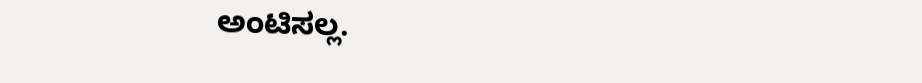ಅಂಟಿಸಲ್ಲ.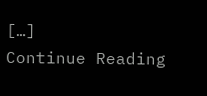[…]
Continue Reading